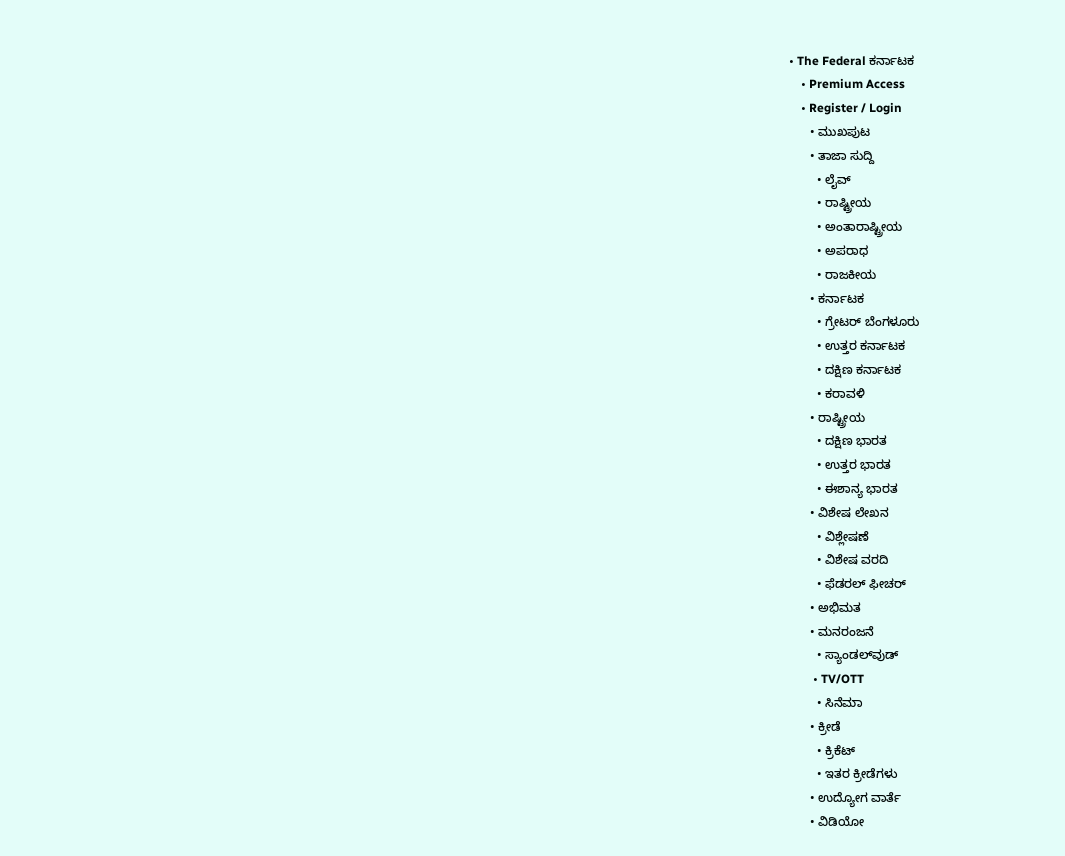• The Federal ಕರ್ನಾಟಕ
    • Premium Access
    • Register / Login
      • ಮುಖಪುಟ
      • ತಾಜಾ ಸುದ್ದಿ
        • ಲೈವ್‌
        • ರಾಷ್ಟ್ರೀಯ
        • ಅಂತಾರಾಷ್ಟ್ರೀಯ
        • ಅಪರಾಧ
        • ರಾಜಕೀಯ
      • ಕರ್ನಾಟಕ
        • ಗ್ರೇಟರ್ ಬೆಂಗಳೂರು
        • ಉತ್ತರ ಕರ್ನಾಟಕ
        • ದಕ್ಷಿಣ ಕರ್ನಾಟಕ
        • ಕರಾವಳಿ
      • ರಾಷ್ಟ್ರೀಯ
        • ದಕ್ಷಿಣ ಭಾರತ
        • ಉತ್ತರ ಭಾರತ
        • ಈಶಾನ್ಯ ಭಾರತ
      • ವಿಶೇಷ ಲೇಖನ
        • ವಿಶ್ಲೇಷಣೆ
        • ವಿಶೇಷ ವರದಿ
        • ಫೆಡರಲ್ ಫೀಚರ್
      • ಅಭಿಮತ
      • ಮನರಂಜನೆ
        • ಸ್ಯಾಂಡಲ್‌ವುಡ್
        • TV/OTT
        • ಸಿನೆಮಾ
      • ಕ್ರೀಡೆ
        • ಕ್ರಿಕೆಟ್
        • ಇತರ ಕ್ರೀಡೆಗಳು
      • ಉದ್ಯೋಗ ವಾರ್ತೆ
      • ವಿಡಿಯೋ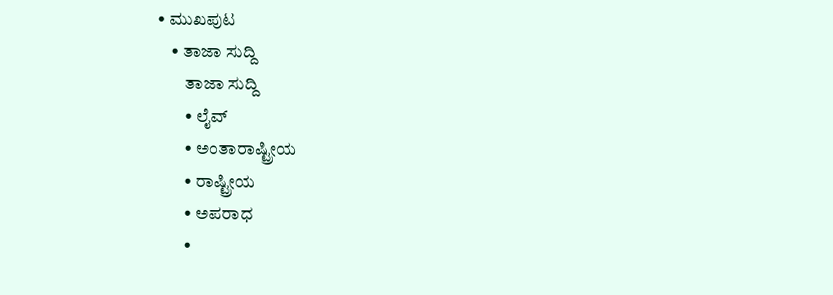• ಮುಖಪುಟ
    • ತಾಜಾ ಸುದ್ದಿ
        ತಾಜಾ ಸುದ್ದಿ
        • ಲೈವ್‌
        • ಅಂತಾರಾಷ್ಟ್ರೀಯ
        • ರಾಷ್ಟ್ರೀಯ
        • ಅಪರಾಧ
        •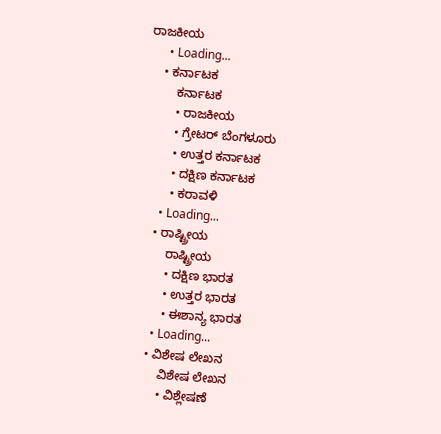ರಾಜಕೀಯ
      • Loading...
    • ಕರ್ನಾಟಕ
        ಕರ್ನಾಟಕ
        • ರಾಜಕೀಯ
        • ಗ್ರೇಟರ್ ಬೆಂಗಳೂರು
        • ಉತ್ತರ ಕರ್ನಾಟಕ
        • ದಕ್ಷಿಣ ಕರ್ನಾಟಕ
        • ಕರಾವಳಿ
      • Loading...
    • ರಾಷ್ಟ್ರೀಯ
        ರಾಷ್ಟ್ರೀಯ
        • ದಕ್ಷಿಣ ಭಾರತ
        • ಉತ್ತರ ಭಾರತ
        • ಈಶಾನ್ಯ ಭಾರತ
      • Loading...
    • ವಿಶೇಷ ಲೇಖನ
        ವಿಶೇಷ ಲೇಖನ
        • ವಿಶ್ಲೇಷಣೆ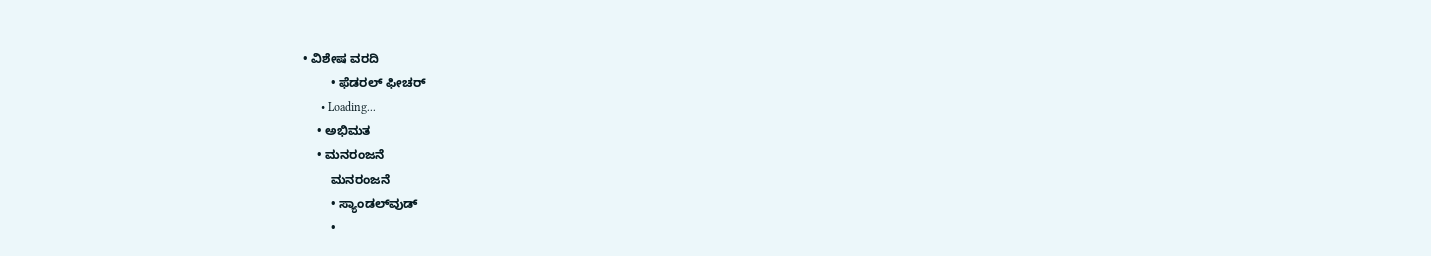• ವಿಶೇಷ ವರದಿ
        • ಫೆಡರಲ್ ಫೀಚರ್
      • Loading...
    • ಅಭಿಮತ
    • ಮನರಂಜನೆ
        ಮನರಂಜನೆ
        • ಸ್ಯಾಂಡಲ್‌ವುಡ್
        •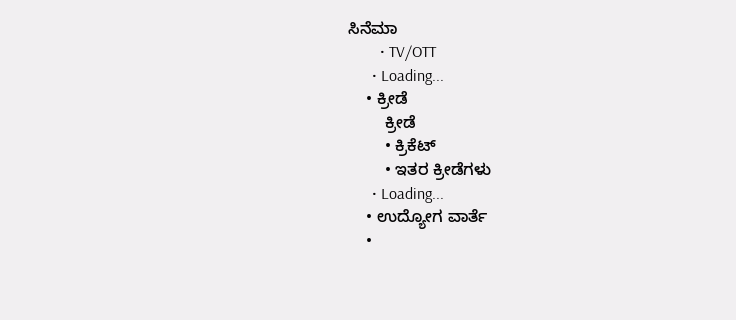ಸಿನೆಮಾ
        • TV/OTT
      • Loading...
    • ಕ್ರೀಡೆ
        ಕ್ರೀಡೆ
        • ಕ್ರಿಕೆಟ್
        • ಇತರ ಕ್ರೀಡೆಗಳು
      • Loading...
    • ಉದ್ಯೋಗ ವಾರ್ತೆ
    •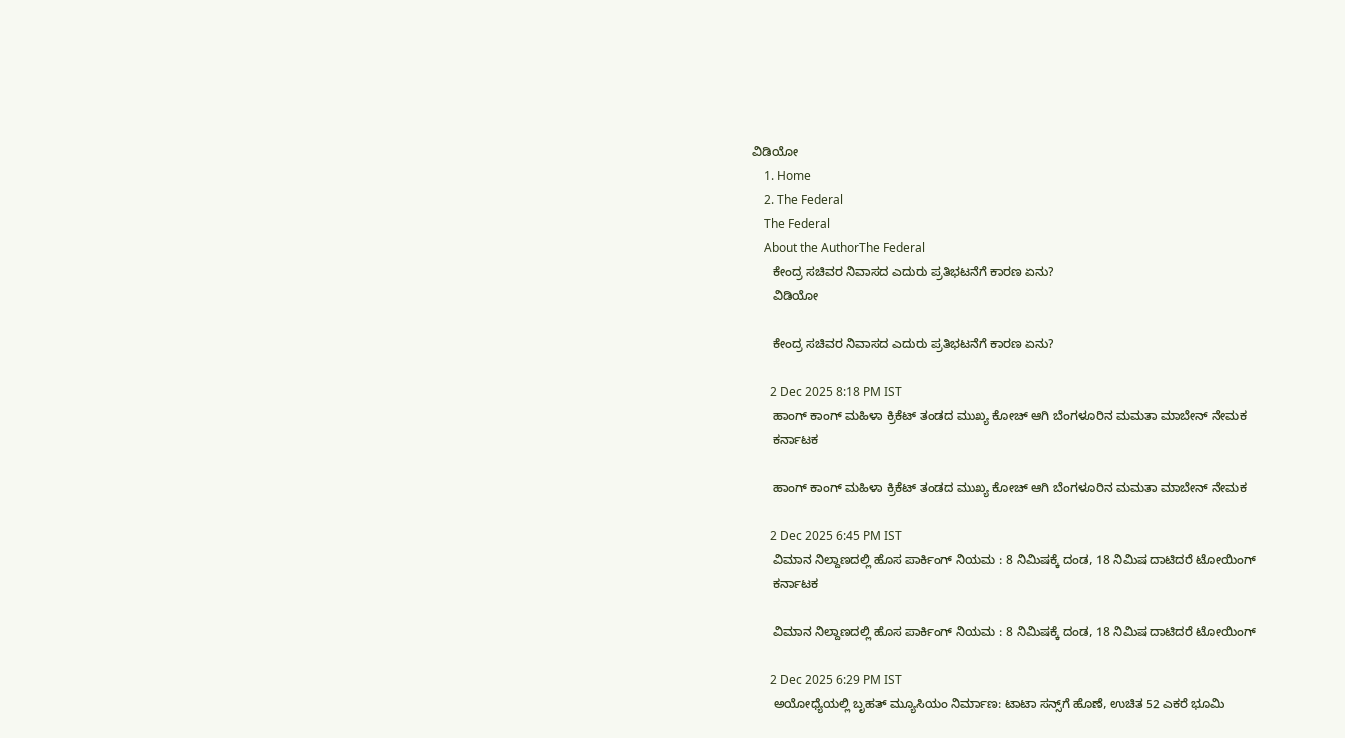ವಿಡಿಯೋ
    1. Home
    2. The Federal
    The Federal
    About the AuthorThe Federal
      ಕೇಂದ್ರ ಸಚಿವರ ನಿವಾಸದ ಎದುರು ಪ್ರತಿಭಟನೆಗೆ ಕಾರಣ ಏನು?
      ವಿಡಿಯೋ

      ಕೇಂದ್ರ ಸಚಿವರ ನಿವಾಸದ ಎದುರು ಪ್ರತಿಭಟನೆಗೆ ಕಾರಣ ಏನು?

      2 Dec 2025 8:18 PM IST
      ಹಾಂಗ್ ಕಾಂಗ್ ಮಹಿಳಾ ಕ್ರಿಕೆಟ್ ತಂಡದ ಮುಖ್ಯ ಕೋಚ್ ಆಗಿ ಬೆಂಗಳೂರಿನ ಮಮತಾ ಮಾಬೇನ್ ನೇಮಕ
      ಕರ್ನಾಟಕ

      ಹಾಂಗ್ ಕಾಂಗ್ ಮಹಿಳಾ ಕ್ರಿಕೆಟ್ ತಂಡದ ಮುಖ್ಯ ಕೋಚ್ ಆಗಿ ಬೆಂಗಳೂರಿನ ಮಮತಾ ಮಾಬೇನ್ ನೇಮಕ

      2 Dec 2025 6:45 PM IST
      ವಿಮಾನ ನಿಲ್ದಾಣದಲ್ಲಿ ಹೊಸ ಪಾರ್ಕಿಂಗ್ ನಿಯಮ : 8 ನಿಮಿಷಕ್ಕೆ ದಂಡ, 18 ನಿಮಿಷ ದಾಟಿದರೆ ಟೋಯಿಂಗ್
      ಕರ್ನಾಟಕ

      ವಿಮಾನ ನಿಲ್ದಾಣದಲ್ಲಿ ಹೊಸ ಪಾರ್ಕಿಂಗ್ ನಿಯಮ : 8 ನಿಮಿಷಕ್ಕೆ ದಂಡ, 18 ನಿಮಿಷ ದಾಟಿದರೆ ಟೋಯಿಂಗ್

      2 Dec 2025 6:29 PM IST
      ಅಯೋಧ್ಯೆಯಲ್ಲಿ ಬೃಹತ್ ಮ್ಯೂಸಿಯಂ ನಿರ್ಮಾಣ: ಟಾಟಾ ಸನ್ಸ್‌ಗೆ ಹೊಣೆ, ಉಚಿತ 52 ಎಕರೆ ಭೂಮಿ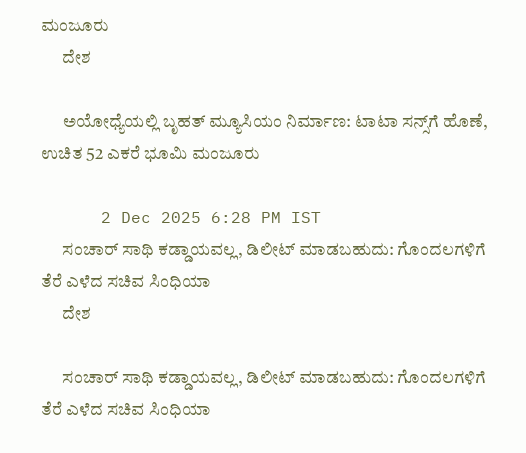ಮಂಜೂರು
      ದೇಶ

      ಅಯೋಧ್ಯೆಯಲ್ಲಿ ಬೃಹತ್ ಮ್ಯೂಸಿಯಂ ನಿರ್ಮಾಣ: ಟಾಟಾ ಸನ್ಸ್‌ಗೆ ಹೊಣೆ, ಉಚಿತ 52 ಎಕರೆ ಭೂಮಿ ಮಂಜೂರು

      2 Dec 2025 6:28 PM IST
      ಸಂಚಾರ್ ಸಾಥಿ ಕಡ್ಡಾಯವಲ್ಲ, ಡಿಲೀಟ್ ಮಾಡಬಹುದು: ಗೊಂದಲಗಳಿಗೆ ತೆರೆ ಎಳೆದ ಸಚಿವ ಸಿಂಧಿಯಾ
      ದೇಶ

      ಸಂಚಾರ್ ಸಾಥಿ ಕಡ್ಡಾಯವಲ್ಲ, ಡಿಲೀಟ್ ಮಾಡಬಹುದು: ಗೊಂದಲಗಳಿಗೆ ತೆರೆ ಎಳೆದ ಸಚಿವ ಸಿಂಧಿಯಾ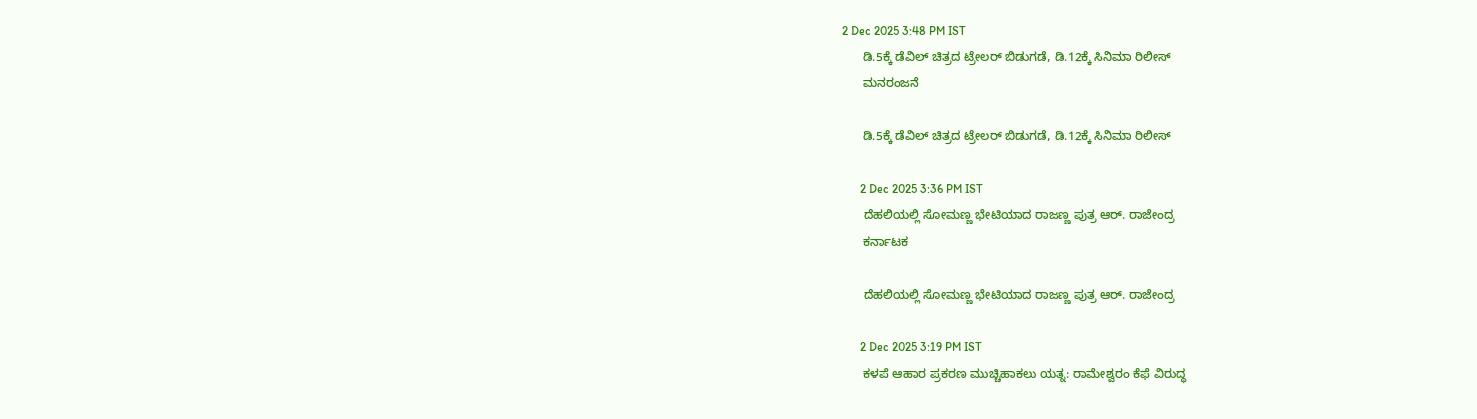2 Dec 2025 3:48 PM IST
      ಡಿ.5ಕ್ಕೆ ಡೆವಿಲ್‌ ಚಿತ್ರದ ಟ್ರೇಲರ್‌ ಬಿಡುಗಡೆ, ಡಿ.12ಕ್ಕೆ ಸಿನಿಮಾ ರಿಲೀಸ್‌
      ಮನರಂಜನೆ

      ಡಿ.5ಕ್ಕೆ ಡೆವಿಲ್‌ ಚಿತ್ರದ ಟ್ರೇಲರ್‌ ಬಿಡುಗಡೆ, ಡಿ.12ಕ್ಕೆ ಸಿನಿಮಾ ರಿಲೀಸ್‌

      2 Dec 2025 3:36 PM IST
      ದೆಹಲಿಯಲ್ಲಿ ಸೋಮಣ್ಣ ಭೇಟಿಯಾದ ರಾಜಣ್ಣ ಪುತ್ರ ಆರ್. ರಾಜೇಂದ್ರ
      ಕರ್ನಾಟಕ

      ದೆಹಲಿಯಲ್ಲಿ ಸೋಮಣ್ಣ ಭೇಟಿಯಾದ ರಾಜಣ್ಣ ಪುತ್ರ ಆರ್. ರಾಜೇಂದ್ರ

      2 Dec 2025 3:19 PM IST
      ಕಳಪೆ ಆಹಾರ ಪ್ರಕರಣ ಮುಚ್ಚಿಹಾಕಲು ಯತ್ನ: ರಾಮೇಶ್ವರಂ ಕೆಫೆ ವಿರುದ್ಧ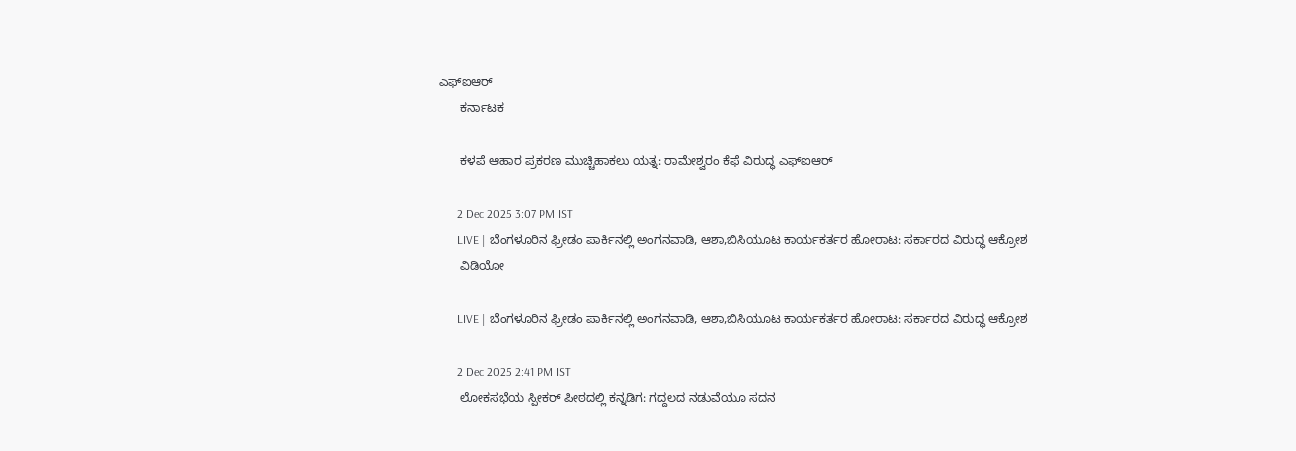ಎಫ್‌ಐಆರ್‌
      ಕರ್ನಾಟಕ

      ಕಳಪೆ ಆಹಾರ ಪ್ರಕರಣ ಮುಚ್ಚಿಹಾಕಲು ಯತ್ನ: ರಾಮೇಶ್ವರಂ ಕೆಫೆ ವಿರುದ್ಧ ಎಫ್‌ಐಆರ್‌

      2 Dec 2025 3:07 PM IST
      LIVE | ಬೆಂಗಳೂರಿನ ಫ್ರೀಡಂ ಪಾರ್ಕಿನಲ್ಲಿ ಅಂಗನವಾಡಿ, ಆಶಾ,ಬಿಸಿಯೂಟ ಕಾರ್ಯಕರ್ತರ ಹೋರಾಟ: ಸರ್ಕಾರದ ವಿರುದ್ಧ ಆಕ್ರೋಶ
      ವಿಡಿಯೋ

      LIVE | ಬೆಂಗಳೂರಿನ ಫ್ರೀಡಂ ಪಾರ್ಕಿನಲ್ಲಿ ಅಂಗನವಾಡಿ, ಆಶಾ,ಬಿಸಿಯೂಟ ಕಾರ್ಯಕರ್ತರ ಹೋರಾಟ: ಸರ್ಕಾರದ ವಿರುದ್ಧ ಆಕ್ರೋಶ

      2 Dec 2025 2:41 PM IST
      ಲೋಕಸಭೆಯ ಸ್ಪೀಕರ್ ಪೀಠದಲ್ಲಿ ಕನ್ನಡಿಗ: ಗದ್ದಲದ ನಡುವೆಯೂ ಸದನ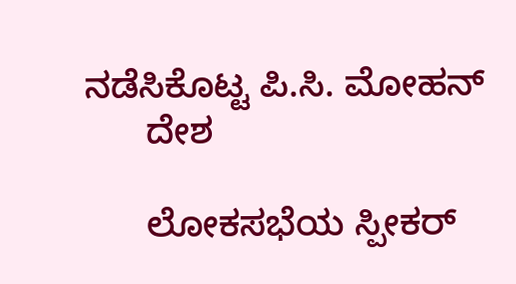ನಡೆಸಿಕೊಟ್ಟ ಪಿ.ಸಿ. ಮೋಹನ್
      ದೇಶ

      ಲೋಕಸಭೆಯ ಸ್ಪೀಕರ್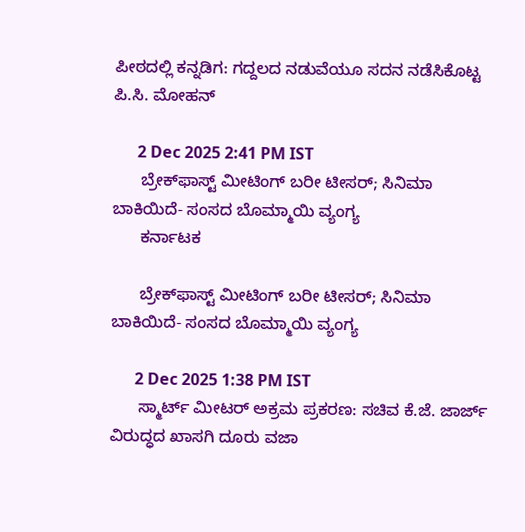ಪೀಠದಲ್ಲಿ ಕನ್ನಡಿಗ: ಗದ್ದಲದ ನಡುವೆಯೂ ಸದನ ನಡೆಸಿಕೊಟ್ಟ ಪಿ.ಸಿ. ಮೋಹನ್

      2 Dec 2025 2:41 PM IST
      ಬ್ರೇಕ್‌ಫಾಸ್ಟ್‌ ಮೀಟಿಂಗ್‌ ಬರೀ ಟೀಸರ್‌; ಸಿನಿಮಾ ಬಾಕಿಯಿದೆ- ಸಂಸದ ಬೊಮ್ಮಾಯಿ ವ್ಯಂಗ್ಯ
      ಕರ್ನಾಟಕ

      ಬ್ರೇಕ್‌ಫಾಸ್ಟ್‌ ಮೀಟಿಂಗ್‌ ಬರೀ ಟೀಸರ್‌; ಸಿನಿಮಾ ಬಾಕಿಯಿದೆ- ಸಂಸದ ಬೊಮ್ಮಾಯಿ ವ್ಯಂಗ್ಯ

      2 Dec 2025 1:38 PM IST
      ಸ್ಮಾರ್ಟ್ ಮೀಟರ್ ಅಕ್ರಮ ಪ್ರಕರಣ: ಸಚಿವ ಕೆ.ಜೆ. ಜಾರ್ಜ್‌ ವಿರುದ್ಧದ ಖಾಸಗಿ ದೂರು ವಜಾ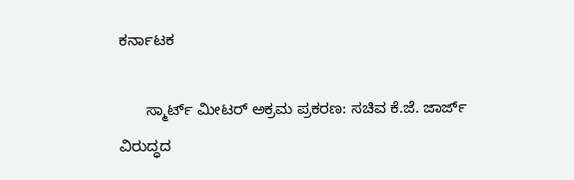ಕರ್ನಾಟಕ

      ಸ್ಮಾರ್ಟ್ ಮೀಟರ್ ಅಕ್ರಮ ಪ್ರಕರಣ: ಸಚಿವ ಕೆ.ಜೆ. ಜಾರ್ಜ್‌ ವಿರುದ್ಧದ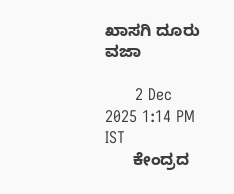ಖಾಸಗಿ ದೂರು ವಜಾ

      2 Dec 2025 1:14 PM IST
      ಕೇಂದ್ರದ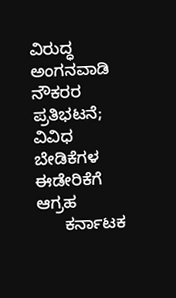ವಿರುದ್ಧ ಅಂಗನವಾಡಿ ನೌಕರರ ಪ್ರತಿಭಟನೆ; ವಿವಿಧ ಬೇಡಿಕೆಗಳ ಈಡೇರಿಕೆಗೆ ಆಗ್ರಹ
      ಕರ್ನಾಟಕ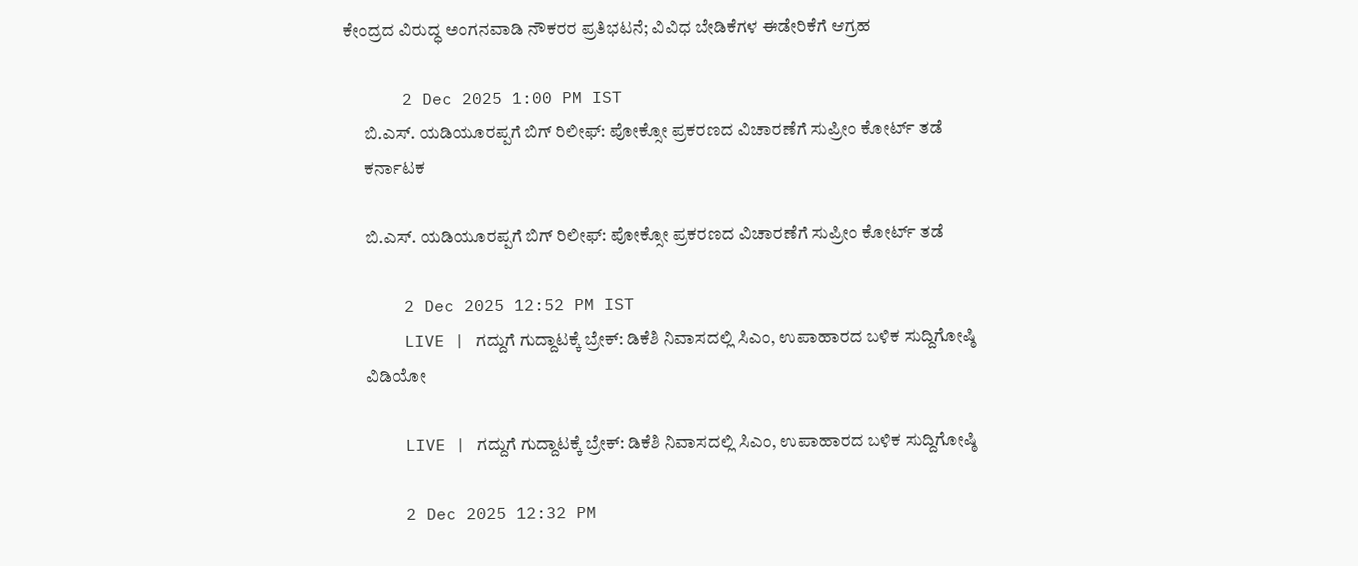ಕೇಂದ್ರದ ವಿರುದ್ಧ ಅಂಗನವಾಡಿ ನೌಕರರ ಪ್ರತಿಭಟನೆ; ವಿವಿಧ ಬೇಡಿಕೆಗಳ ಈಡೇರಿಕೆಗೆ ಆಗ್ರಹ

      2 Dec 2025 1:00 PM IST
      ಬಿ.ಎಸ್. ಯಡಿಯೂರಪ್ಪಗೆ ಬಿಗ್ ರಿಲೀಫ್: ಪೋಕ್ಸೋ ಪ್ರಕರಣದ ವಿಚಾರಣೆಗೆ ಸುಪ್ರೀಂ ಕೋರ್ಟ್ ತಡೆ
      ಕರ್ನಾಟಕ

      ಬಿ.ಎಸ್. ಯಡಿಯೂರಪ್ಪಗೆ ಬಿಗ್ ರಿಲೀಫ್: ಪೋಕ್ಸೋ ಪ್ರಕರಣದ ವಿಚಾರಣೆಗೆ ಸುಪ್ರೀಂ ಕೋರ್ಟ್ ತಡೆ

      2 Dec 2025 12:52 PM IST
      LIVE | ಗದ್ದುಗೆ ಗುದ್ದಾಟಕ್ಕೆ ಬ್ರೇಕ್: ಡಿಕೆಶಿ ನಿವಾಸದಲ್ಲಿ ಸಿಎಂ, ಉಪಾಹಾರದ ಬಳಿಕ ಸುದ್ದಿಗೋಷ್ಠಿ
      ವಿಡಿಯೋ

      LIVE | ಗದ್ದುಗೆ ಗುದ್ದಾಟಕ್ಕೆ ಬ್ರೇಕ್: ಡಿಕೆಶಿ ನಿವಾಸದಲ್ಲಿ ಸಿಎಂ, ಉಪಾಹಾರದ ಬಳಿಕ ಸುದ್ದಿಗೋಷ್ಠಿ

      2 Dec 2025 12:32 PM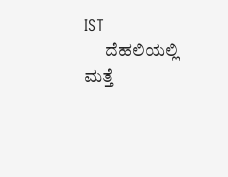IST
      ದೆಹಲಿಯಲ್ಲಿ ಮತ್ತೆ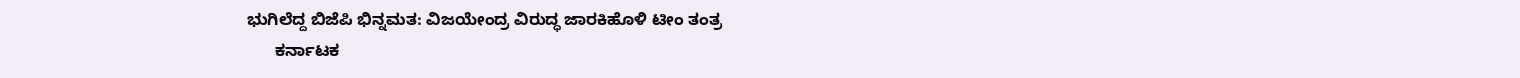ಭುಗಿಲೆದ್ದ ಬಿಜೆಪಿ ಭಿನ್ನಮತ: ವಿಜಯೇಂದ್ರ ವಿರುದ್ಧ ಜಾರಕಿಹೊಳಿ ಟೀಂ ತಂತ್ರ
      ಕರ್ನಾಟಕ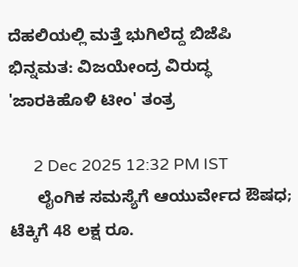ದೆಹಲಿಯಲ್ಲಿ ಮತ್ತೆ ಭುಗಿಲೆದ್ದ ಬಿಜೆಪಿ ಭಿನ್ನಮತ: ವಿಜಯೇಂದ್ರ ವಿರುದ್ಧ 'ಜಾರಕಿಹೊಳಿ ಟೀಂ' ತಂತ್ರ

      2 Dec 2025 12:32 PM IST
      ಲೈಂಗಿಕ‌ ಸಮಸ್ಯೆಗೆ ಆಯುರ್ವೇದ ಔಷಧ; ಟೆಕ್ಕಿಗೆ 48 ಲಕ್ಷ ರೂ.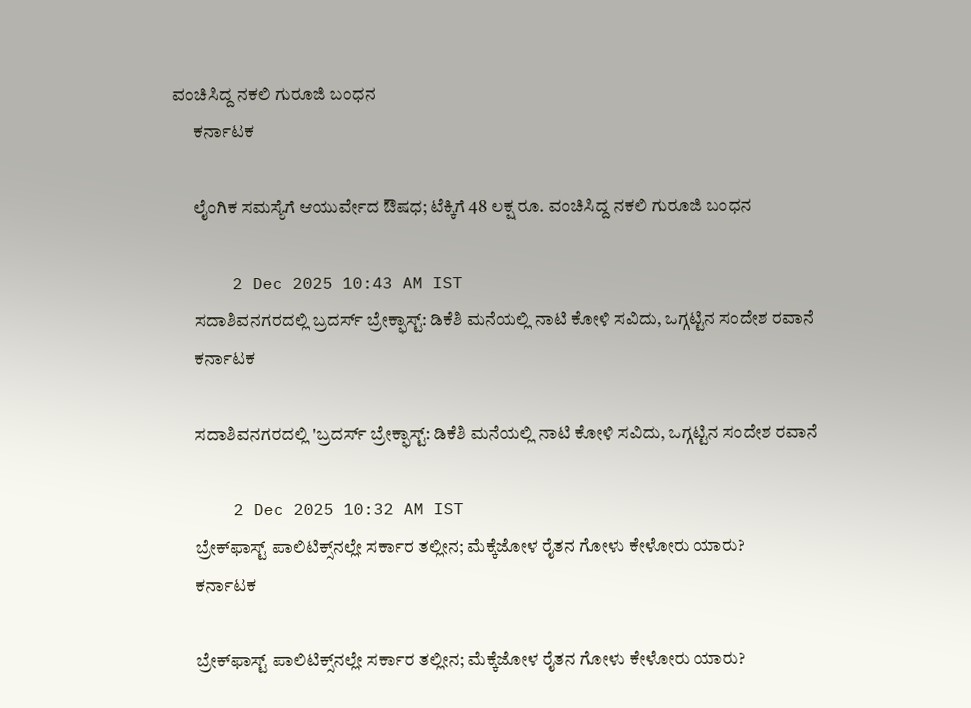ವಂಚಿಸಿದ್ದ ನಕಲಿ ಗುರೂಜಿ ಬಂಧನ
      ಕರ್ನಾಟಕ

      ಲೈಂಗಿಕ‌ ಸಮಸ್ಯೆಗೆ ಆಯುರ್ವೇದ ಔಷಧ; ಟೆಕ್ಕಿಗೆ 48 ಲಕ್ಷ ರೂ. ವಂಚಿಸಿದ್ದ ನಕಲಿ ಗುರೂಜಿ ಬಂಧನ

      2 Dec 2025 10:43 AM IST
      ಸದಾಶಿವನಗರದಲ್ಲಿ ಬ್ರದರ್ಸ್ ಬ್ರೇಕ್ಫಾಸ್ಟ್: ಡಿಕೆಶಿ ಮನೆಯಲ್ಲಿ ನಾಟಿ ಕೋಳಿ ಸವಿದು, ಒಗ್ಗಟ್ಟಿನ ಸಂದೇಶ ರವಾನೆ
      ಕರ್ನಾಟಕ

      ಸದಾಶಿವನಗರದಲ್ಲಿ 'ಬ್ರದರ್ಸ್ ಬ್ರೇಕ್ಫಾಸ್ಟ್: ಡಿಕೆಶಿ ಮನೆಯಲ್ಲಿ ನಾಟಿ ಕೋಳಿ ಸವಿದು, ಒಗ್ಗಟ್ಟಿನ ಸಂದೇಶ ರವಾನೆ

      2 Dec 2025 10:32 AM IST
      ಬ್ರೇಕ್‌ಫಾಸ್ಟ್‌ ಪಾಲಿಟಿಕ್ಸ್‌ನಲ್ಲೇ ಸರ್ಕಾರ ತಲ್ಲೀನ; ಮೆಕ್ಕೆಜೋಳ ರೈತನ ಗೋಳು ಕೇಳೋರು ಯಾರು?
      ಕರ್ನಾಟಕ

      ಬ್ರೇಕ್‌ಫಾಸ್ಟ್‌ ಪಾಲಿಟಿಕ್ಸ್‌ನಲ್ಲೇ ಸರ್ಕಾರ ತಲ್ಲೀನ; ಮೆಕ್ಕೆಜೋಳ ರೈತನ ಗೋಳು ಕೇಳೋರು ಯಾರು?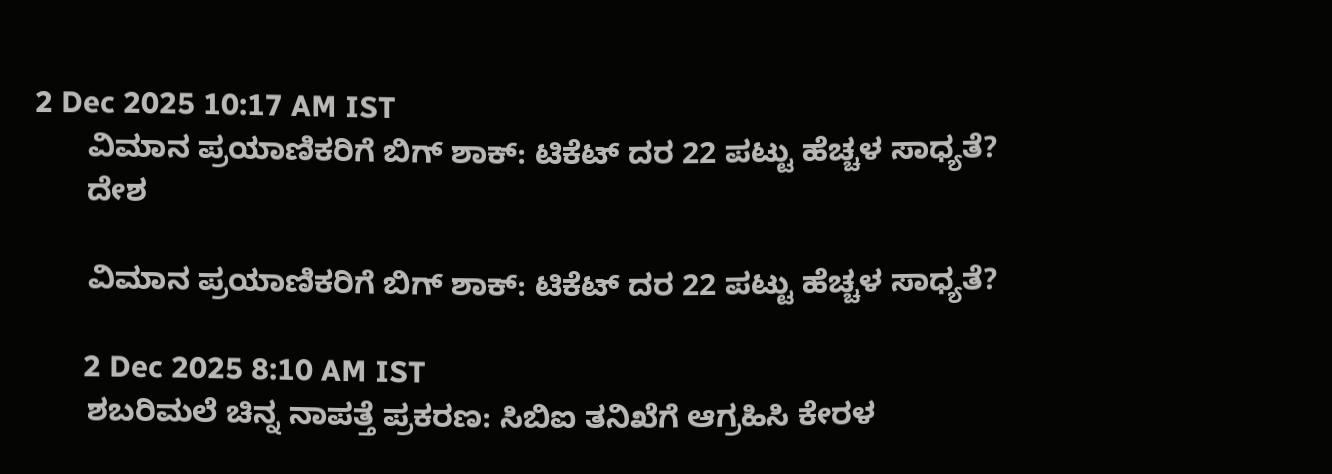2 Dec 2025 10:17 AM IST
      ವಿಮಾನ ಪ್ರಯಾಣಿಕರಿಗೆ ಬಿಗ್ ಶಾಕ್: ಟಿಕೆಟ್ ದರ 22 ಪಟ್ಟು ಹೆಚ್ಚಳ ಸಾಧ್ಯತೆ?
      ದೇಶ

      ವಿಮಾನ ಪ್ರಯಾಣಿಕರಿಗೆ ಬಿಗ್ ಶಾಕ್: ಟಿಕೆಟ್ ದರ 22 ಪಟ್ಟು ಹೆಚ್ಚಳ ಸಾಧ್ಯತೆ?

      2 Dec 2025 8:10 AM IST
      ಶಬರಿಮಲೆ ಚಿನ್ನ ನಾಪತ್ತೆ ಪ್ರಕರಣ: ಸಿಬಿಐ ತನಿಖೆಗೆ ಆಗ್ರಹಿಸಿ ಕೇರಳ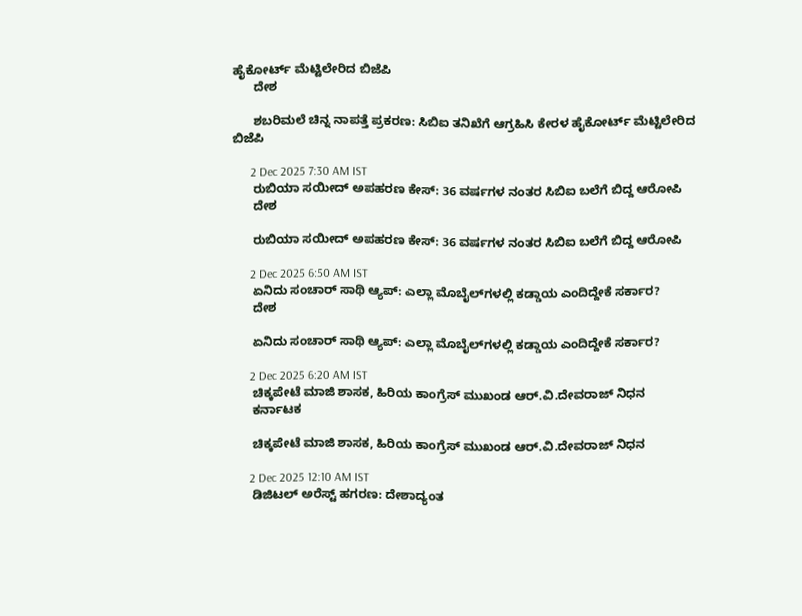ಹೈಕೋರ್ಟ್‌ ಮೆಟ್ಟಿಲೇರಿದ ಬಿಜೆಪಿ
      ದೇಶ

      ಶಬರಿಮಲೆ ಚಿನ್ನ ನಾಪತ್ತೆ ಪ್ರಕರಣ: ಸಿಬಿಐ ತನಿಖೆಗೆ ಆಗ್ರಹಿಸಿ ಕೇರಳ ಹೈಕೋರ್ಟ್‌ ಮೆಟ್ಟಿಲೇರಿದ ಬಿಜೆಪಿ

      2 Dec 2025 7:30 AM IST
      ರುಬಿಯಾ ಸಯೀದ್ ಅಪಹರಣ ಕೇಸ್: 36 ವರ್ಷಗಳ ನಂತರ ಸಿಬಿಐ ಬಲೆಗೆ ಬಿದ್ದ ಆರೋಪಿ
      ದೇಶ

      ರುಬಿಯಾ ಸಯೀದ್ ಅಪಹರಣ ಕೇಸ್: 36 ವರ್ಷಗಳ ನಂತರ ಸಿಬಿಐ ಬಲೆಗೆ ಬಿದ್ದ ಆರೋಪಿ

      2 Dec 2025 6:50 AM IST
      ಏನಿದು ಸಂಚಾರ್ ಸಾಥಿ ಆ್ಯಪ್: ಎಲ್ಲಾ ಮೊಬೈಲ್‌ಗಳಲ್ಲಿ ಕಡ್ಡಾಯ ಎಂದಿದ್ದೇಕೆ ಸರ್ಕಾರ?
      ದೇಶ

      ಏನಿದು ಸಂಚಾರ್ ಸಾಥಿ ಆ್ಯಪ್: ಎಲ್ಲಾ ಮೊಬೈಲ್‌ಗಳಲ್ಲಿ ಕಡ್ಡಾಯ ಎಂದಿದ್ದೇಕೆ ಸರ್ಕಾರ?

      2 Dec 2025 6:20 AM IST
      ಚಿಕ್ಕಪೇಟೆ ಮಾಜಿ ಶಾಸಕ, ಹಿರಿಯ ಕಾಂಗ್ರೆಸ್ ಮುಖಂಡ ಆರ್.ವಿ.ದೇವರಾಜ್ ನಿಧನ
      ಕರ್ನಾಟಕ

      ಚಿಕ್ಕಪೇಟೆ ಮಾಜಿ ಶಾಸಕ, ಹಿರಿಯ ಕಾಂಗ್ರೆಸ್ ಮುಖಂಡ ಆರ್.ವಿ.ದೇವರಾಜ್ ನಿಧನ

      2 Dec 2025 12:10 AM IST
      ಡಿಜಿಟಲ್ ಅರೆಸ್ಟ್ ಹಗರಣ: ದೇಶಾದ್ಯಂತ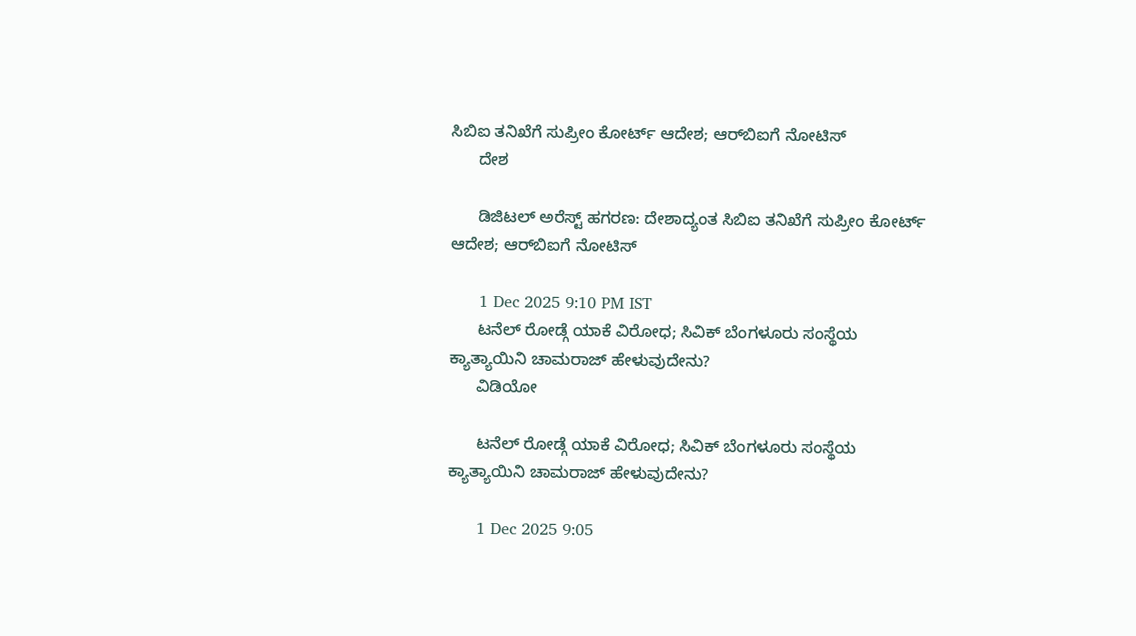ಸಿಬಿಐ ತನಿಖೆಗೆ ಸುಪ್ರೀಂ ಕೋರ್ಟ್ ಆದೇಶ; ಆರ್‌ಬಿಐಗೆ ನೋಟಿಸ್
      ದೇಶ

      ಡಿಜಿಟಲ್ ಅರೆಸ್ಟ್ ಹಗರಣ: ದೇಶಾದ್ಯಂತ ಸಿಬಿಐ ತನಿಖೆಗೆ ಸುಪ್ರೀಂ ಕೋರ್ಟ್ ಆದೇಶ; ಆರ್‌ಬಿಐಗೆ ನೋಟಿಸ್

      1 Dec 2025 9:10 PM IST
      ಟನೆಲ್ ರೋಡ್ಗೆ ಯಾಕೆ ವಿರೋಧ; ಸಿವಿಕ್ ಬೆಂಗಳೂರು ಸಂಸ್ಥೆಯ ಕ್ಯಾತ್ಯಾಯಿನಿ ಚಾಮರಾಜ್ ಹೇಳುವುದೇನು?
      ವಿಡಿಯೋ

      ಟನೆಲ್ ರೋಡ್ಗೆ ಯಾಕೆ ವಿರೋಧ; ಸಿವಿಕ್ ಬೆಂಗಳೂರು ಸಂಸ್ಥೆಯ ಕ್ಯಾತ್ಯಾಯಿನಿ ಚಾಮರಾಜ್ ಹೇಳುವುದೇನು?

      1 Dec 2025 9:05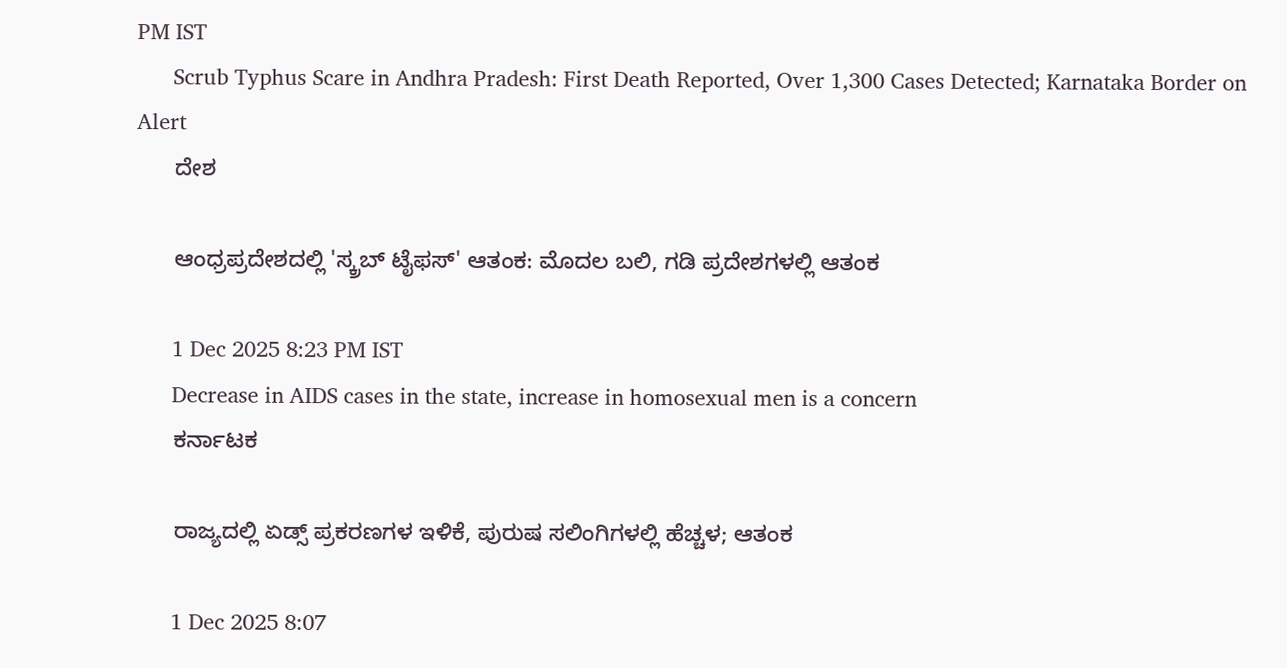PM IST
      Scrub Typhus Scare in Andhra Pradesh: First Death Reported, Over 1,300 Cases Detected; Karnataka Border on Alert
      ದೇಶ

      ಆಂಧ್ರಪ್ರದೇಶದಲ್ಲಿ 'ಸ್ಕ್ರಬ್ ಟೈಫಸ್' ಆತಂಕ: ಮೊದಲ ಬಲಿ, ಗಡಿ ಪ್ರದೇಶಗಳಲ್ಲಿ ಆತಂಕ

      1 Dec 2025 8:23 PM IST
      Decrease in AIDS cases in the state, increase in homosexual men is a concern
      ಕರ್ನಾಟಕ

      ರಾಜ್ಯದಲ್ಲಿ ಏಡ್ಸ್‌ ಪ್ರಕರಣಗಳ ಇಳಿಕೆ, ಪುರುಷ ಸಲಿಂಗಿಗಳಲ್ಲಿ ಹೆಚ್ಚಳ; ಆತಂಕ

      1 Dec 2025 8:07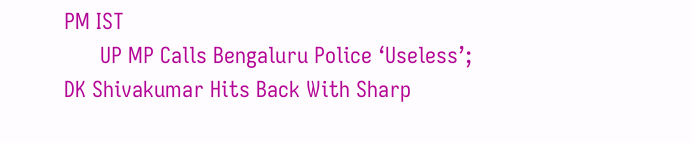PM IST
      UP MP Calls Bengaluru Police ‘Useless’; DK Shivakumar Hits Back With Sharp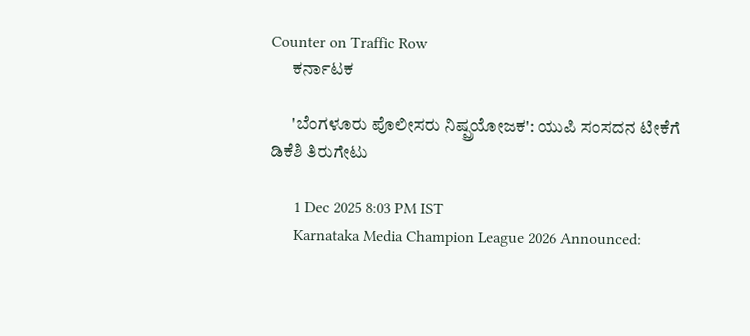Counter on Traffic Row
      ಕರ್ನಾಟಕ

      'ಬೆಂಗಳೂರು ಪೊಲೀಸರು ನಿಷ್ಪ್ರಯೋಜಕ': ಯುಪಿ ಸಂಸದನ ಟೀಕೆಗೆ ಡಿಕೆಶಿ ತಿರುಗೇಟು

      1 Dec 2025 8:03 PM IST
      Karnataka Media Champion League 2026 Announced: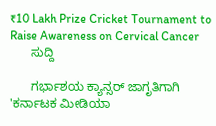₹10 Lakh Prize Cricket Tournament to Raise Awareness on Cervical Cancer
      ಸುದ್ದಿ

      ಗರ್ಭಾಶಯ ಕ್ಯಾನ್ಸರ್ ಜಾಗೃತಿಗಾಗಿ 'ಕರ್ನಾಟಕ ಮೀಡಿಯಾ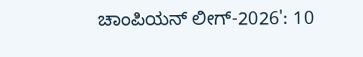ಚಾಂಪಿಯನ್ ಲೀಗ್-2026': 10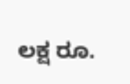ಲಕ್ಷ ರೂ.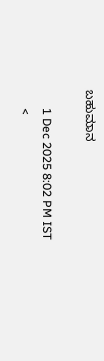ಬಹುಮಾನ

      1 Dec 2025 8:02 PM IST
      <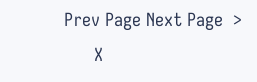Prev Page Next Page  >
      X